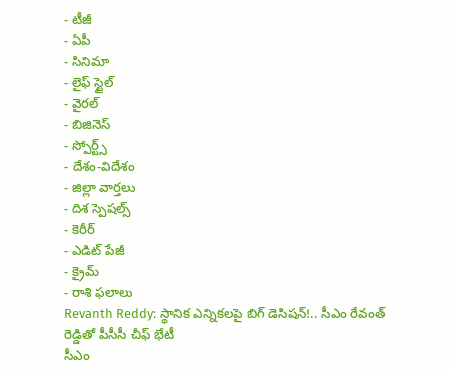- టీజీ
- ఏపీ
- సినిమా
- లైఫ్ స్టైల్
- వైరల్
- బిజినెస్
- స్పోర్ట్స్
- దేశం-విదేశం
- జిల్లా వార్తలు
- దిశ స్పెషల్స్
- కెరీర్
- ఎడిట్ పేజీ
- క్రైమ్
- రాశి ఫలాలు
Revanth Reddy: స్థానిక ఎన్నికలపై బిగ్ డెసిషన్!.. సీఎం రేవంత్ రెడ్డితో పీసీసీ చీఫ్ భేటీ
సీఎం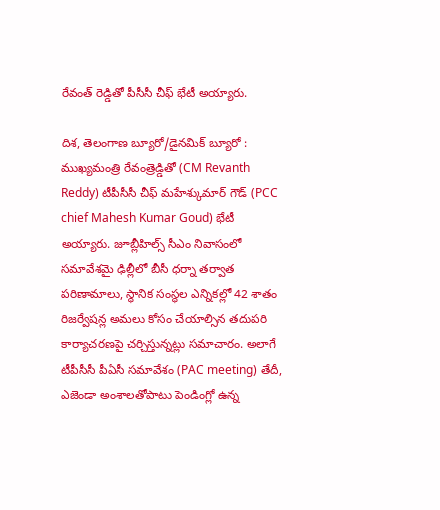రేవంత్ రెడ్డితో పీసీసీ చీఫ్ భేటీ అయ్యారు.

దిశ, తెలంగాణ బ్యూరో/డైనమిక్ బ్యూరో : ముఖ్యమంత్రి రేవంత్రెడ్డితో (CM Revanth Reddy) టీపీసీసీ చీఫ్ మహేశ్కుమార్ గౌడ్ (PCC chief Mahesh Kumar Goud) భేటీ అయ్యారు. జూబ్లీహిల్స్ సీఎం నివాసంలో సమావేశమై ఢిల్లీలో బీసీ ధర్నా తర్వాత పరిణామాలు, స్థానిక సంస్థల ఎన్నికల్లో 42 శాతం రిజర్వేషన్ల అమలు కోసం చేయాల్సిన తదుపరి కార్యాచరణపై చర్చిస్తున్నట్లు సమాచారం. అలాగే టీపీసీసీ పీఏసీ సమావేశం (PAC meeting) తేదీ, ఎజెండా అంశాలతోపాటు పెండింగ్లో ఉన్న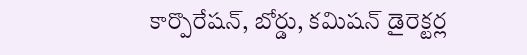కార్పొరేషన్, బోర్డు, కమిషన్ డైరెక్టర్ల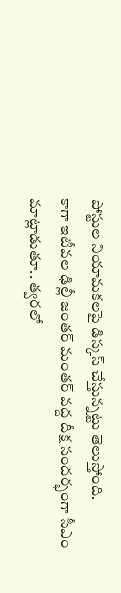పోస్టుల నియామకలపై డిస్కస్ చేస్తున్నట్టు తెలుస్తోంది.
కాగా ఇటీవల ఢిల్లీ జంతర్ మంతర్ వద్ద దీక్ష సందర్భంగా సీఎం మాట్లాడుతూ.. త్వరలో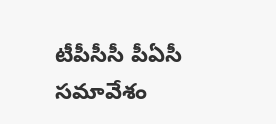టీపీసీసీ పీఏసీ సమావేశం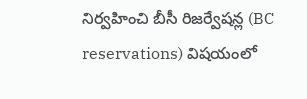నిర్వహించి బీసీ రిజర్వేషన్ల (BC reservations) విషయంలో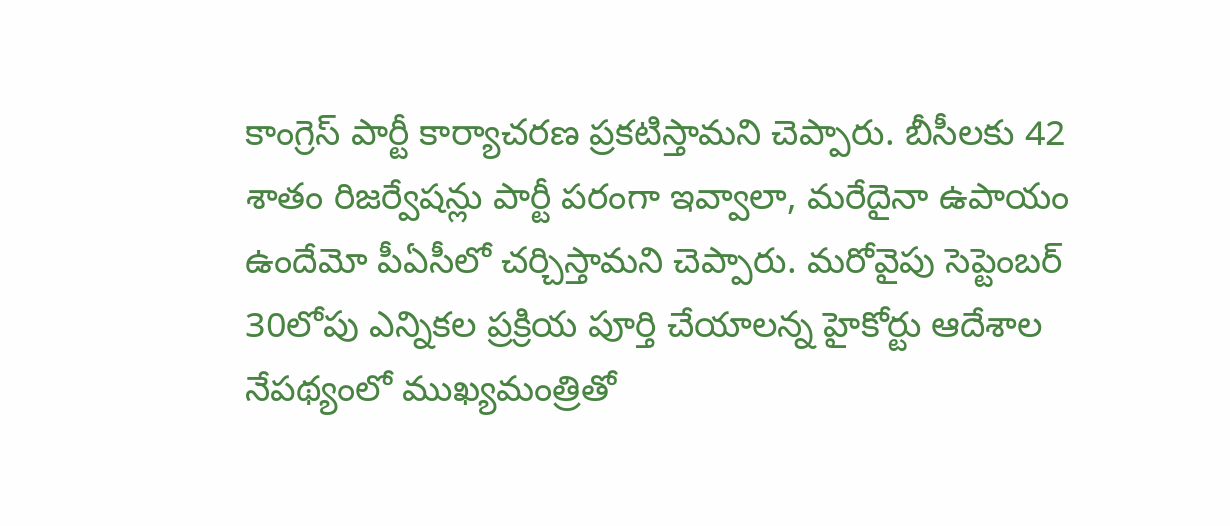కాంగ్రెస్ పార్టీ కార్యాచరణ ప్రకటిస్తామని చెప్పారు. బీసీలకు 42 శాతం రిజర్వేషన్లు పార్టీ పరంగా ఇవ్వాలా, మరేదైనా ఉపాయం ఉందేమో పీఏసీలో చర్చిస్తామని చెప్పారు. మరోవైపు సెప్టెంబర్ 30లోపు ఎన్నికల ప్రక్రియ పూర్తి చేయాలన్న హైకోర్టు ఆదేశాల నేపథ్యంలో ముఖ్యమంత్రితో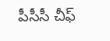పీసీసీ చీఫ్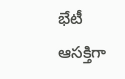భేటీ ఆసక్తిగా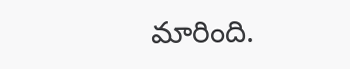మారింది.